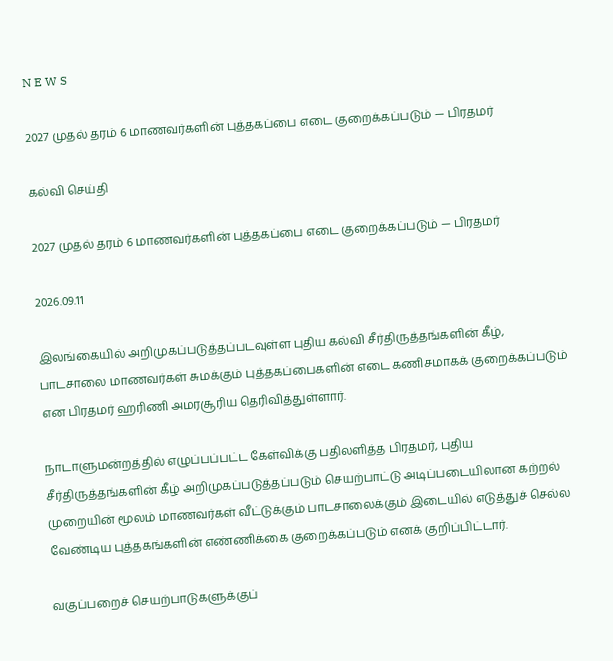N E W S

2027 முதல் தரம் 6 மாணவர்களின் புத்தகப்பை எடை குறைக்கப்படும் — பிரதமர்

கல்வி செய்தி

2027 முதல் தரம் 6 மாணவர்களின் புத்தகப்பை எடை குறைக்கப்படும் — பிரதமர்

2026.09.11

இலங்கையில் அறிமுகப்படுத்தப்படவுள்ள புதிய கல்வி சீர்திருத்தங்களின் கீழ், பாடசாலை மாணவர்கள் சுமக்கும் புத்தகப்பைகளின் எடை கணிசமாகக் குறைக்கப்படும் என பிரதமர் ஹரிணி அமரசூரிய தெரிவித்துள்ளார்.

நாடாளுமன்றத்தில் எழுப்பப்பட்ட கேள்விக்கு பதிலளித்த பிரதமர், புதிய சீர்திருத்தங்களின் கீழ் அறிமுகப்படுத்தப்படும் செயற்பாட்டு அடிப்படையிலான கற்றல் முறையின் மூலம் மாணவர்கள் வீட்டுக்கும் பாடசாலைக்கும் இடையில் எடுத்துச் செல்ல வேண்டிய புத்தகங்களின் எண்ணிக்கை குறைக்கப்படும் எனக் குறிப்பிட்டார்.

வகுப்பறைச் செயற்பாடுகளுக்குப்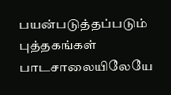பயன்படுத்தப்படும் புத்தகங்கள் பாடசாலையிலேயே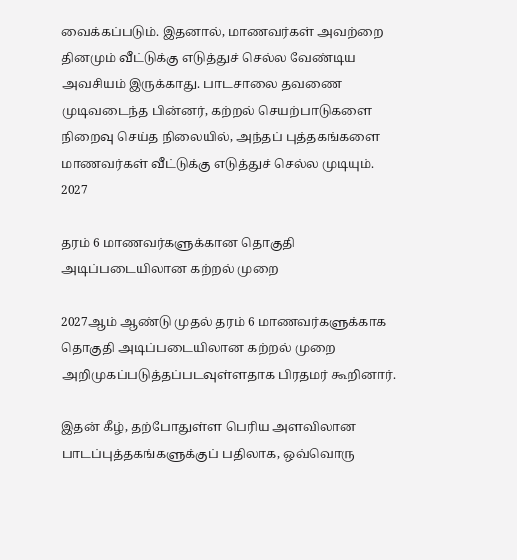வைக்கப்படும். இதனால், மாணவர்கள் அவற்றை தினமும் வீட்டுக்கு எடுத்துச் செல்ல வேண்டிய அவசியம் இருக்காது. பாடசாலை தவணை முடிவடைந்த பின்னர், கற்றல் செயற்பாடுகளை நிறைவு செய்த நிலையில், அந்தப் புத்தகங்களை மாணவர்கள் வீட்டுக்கு எடுத்துச் செல்ல முடியும்.
2027

தரம் 6 மாணவர்களுக்கான தொகுதி அடிப்படையிலான கற்றல் முறை

2027ஆம் ஆண்டு முதல் தரம் 6 மாணவர்களுக்காக தொகுதி அடிப்படையிலான கற்றல் முறை அறிமுகப்படுத்தப்படவுள்ளதாக பிரதமர் கூறினார்.

இதன் கீழ், தற்போதுள்ள பெரிய அளவிலான பாடப்புத்தகங்களுக்குப் பதிலாக, ஒவ்வொரு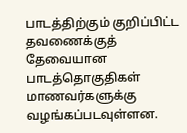பாடத்திற்கும் குறிப்பிட்ட தவணைக்குத் தேவையான பாடத்தொகுதிகள் மாணவர்களுக்கு வழங்கப்படவுள்ளன.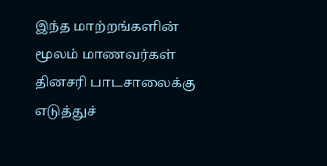இந்த மாற்றங்களின் மூலம் மாணவர்கள் தினசரி பாடசாலைக்கு எடுத்துச்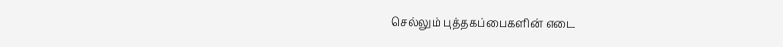செல்லும் புத்தகப்பைகளின் எடை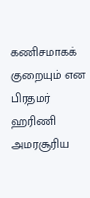கணிசமாகக் குறையும் என பிரதமர் ஹரிணி அமரசூரிய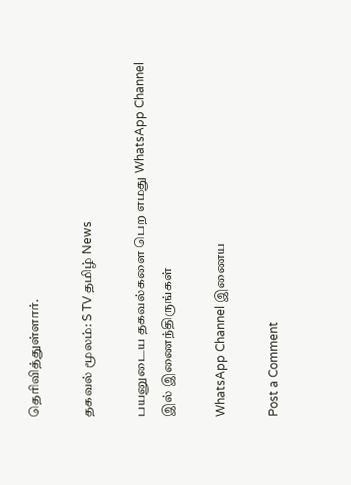தெரிவித்துள்ளார்.

தகவல் மூலம்: S TV தமிழ் News

பயனுடைய தகவல்களை பெற எமது WhatsApp Channel இல் இணைந்திருங்கள்

WhatsApp Channel இணைய

Post a Comment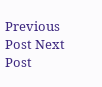Previous Post Next Post